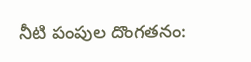నీటి పంపుల దొంగతనం: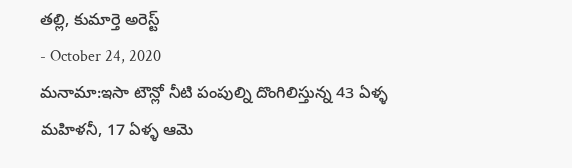తల్లి, కుమార్తె అరెస్ట్
- October 24, 2020
మనామా:ఇసా టౌన్లో నీటి పంపుల్ని దొంగిలిస్తున్న 43 ఏళ్ళ మహిళనీ, 17 ఏళ్ళ ఆమె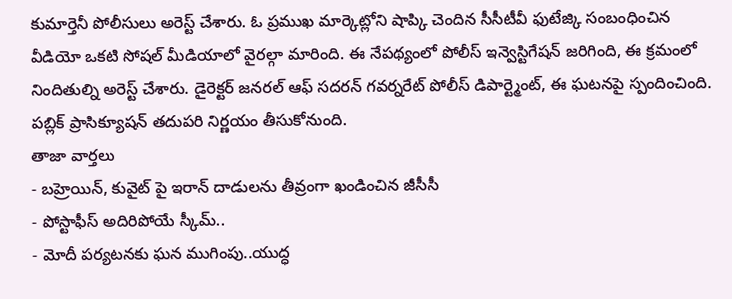కుమార్తెనీ పోలీసులు అరెస్ట్ చేశారు. ఓ ప్రముఖ మార్కెట్లోని షాప్కి చెందిన సీసీటీవీ ఫుటేజ్కి సంబంధించిన వీడియో ఒకటి సోషల్ మీడియాలో వైరల్గా మారింది. ఈ నేపథ్యంలో పోలీస్ ఇన్వెస్టిగేషన్ జరిగింది, ఈ క్రమంలో నిందితుల్ని అరెస్ట్ చేశారు. డైరెక్టర్ జనరల్ ఆఫ్ సదరన్ గవర్నరేట్ పోలీస్ డిపార్ట్మెంట్, ఈ ఘటనపై స్పందించింది. పబ్లిక్ ప్రాసిక్యూషన్ తదుపరి నిర్ణయం తీసుకోనుంది.
తాజా వార్తలు
- బహ్రెయిన్, కువైట్ పై ఇరాన్ దాడులను తీవ్రంగా ఖండించిన జీసీసీ
- పోస్టాఫీస్ అదిరిపోయే స్కీమ్..
- మోదీ పర్యటనకు ఘన ముగింపు..యుద్ధ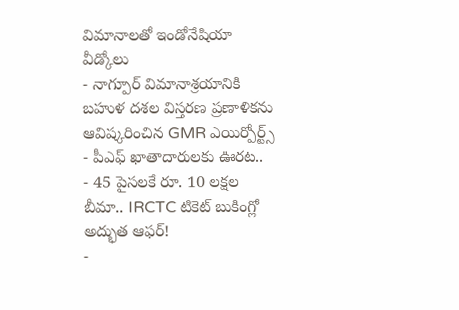విమానాలతో ఇండోనేషియా వీడ్కోలు
- నాగ్పూర్ విమానాశ్రయానికి బహుళ దశల విస్తరణ ప్రణాళికను ఆవిష్కరించిన GMR ఎయిర్పోర్ట్స్
- పీఎఫ్ ఖాతాదారులకు ఊరట..
- 45 పైసలకే రూ. 10 లక్షల బీమా.. IRCTC టికెట్ బుకింగ్లో అద్భుత ఆఫర్!
-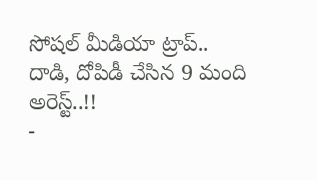సోషల్ మీడియా ట్రాప్.. దాడి, దోపిడీ చేసిన 9 మంది అరెస్ట్..!!
-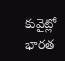కువైట్లో భారత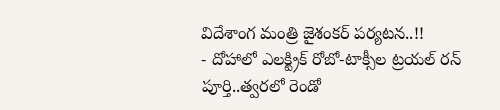విదేశాంగ మంత్రి జైశంకర్ పర్యటన..!!
- దోహాలో ఎలక్ట్రిక్ రోబో-టాక్సీల ట్రయల్ రన్ పూర్తి..త్వరలో రెండో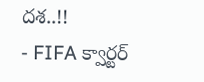దశ..!!
- FIFA క్వార్టర్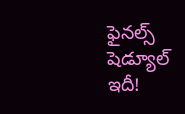ఫైనల్స్ షెడ్యూల్ ఇదీ!